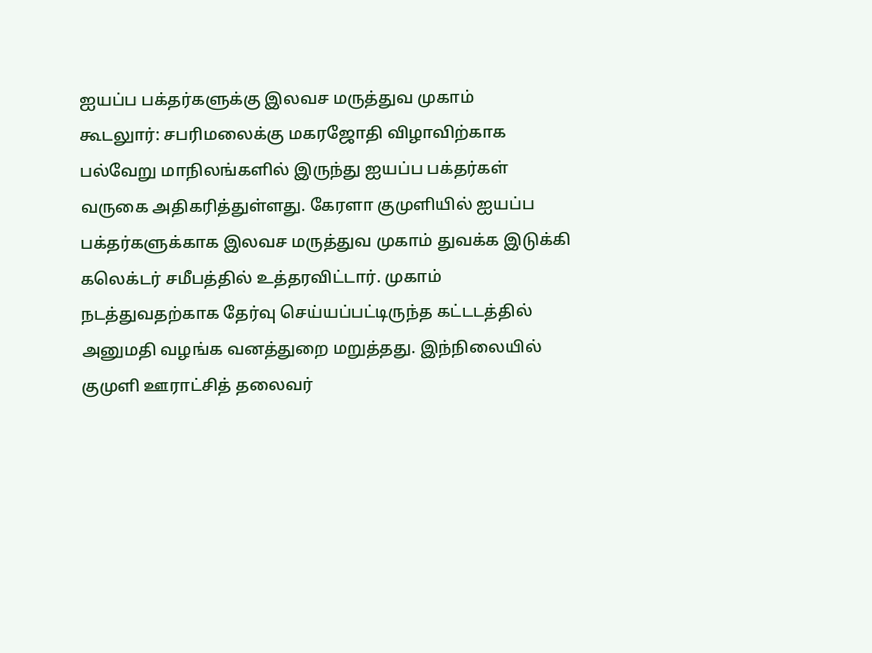ஐயப்ப பக்தர்களுக்கு இலவச மருத்துவ முகாம்
கூடலுார்: சபரிமலைக்கு மகரஜோதி விழாவிற்காக பல்வேறு மாநிலங்களில் இருந்து ஐயப்ப பக்தர்கள் வருகை அதிகரித்துள்ளது. கேரளா குமுளியில் ஐயப்ப பக்தர்களுக்காக இலவச மருத்துவ முகாம் துவக்க இடுக்கி கலெக்டர் சமீபத்தில் உத்தரவிட்டார். முகாம் நடத்துவதற்காக தேர்வு செய்யப்பட்டிருந்த கட்டடத்தில் அனுமதி வழங்க வனத்துறை மறுத்தது. இந்நிலையில் குமுளி ஊராட்சித் தலைவர்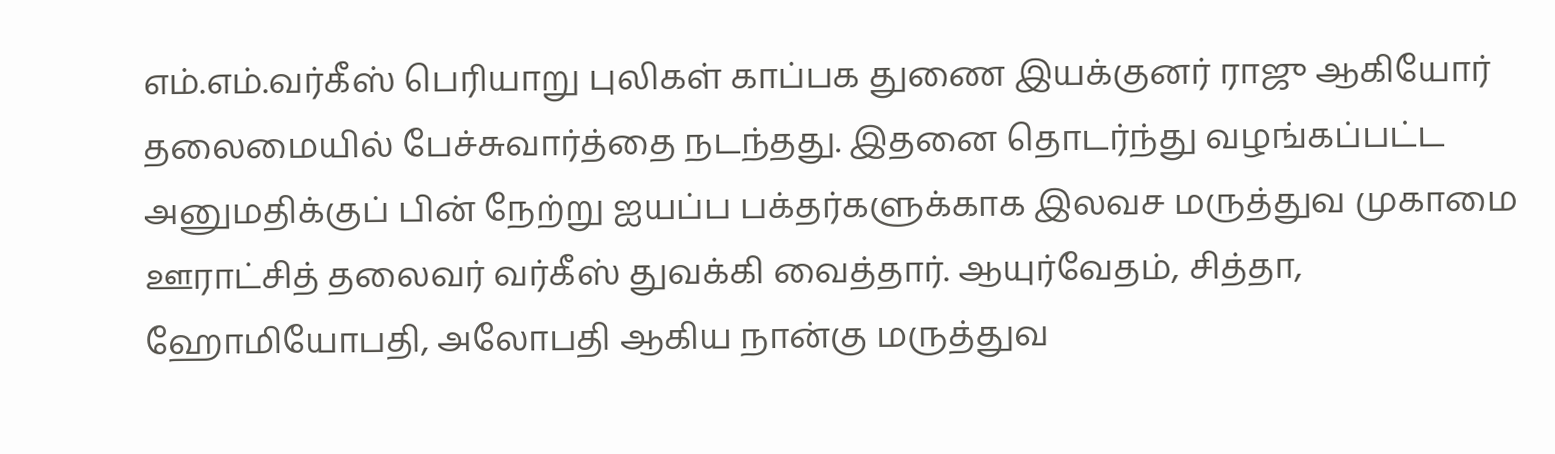எம்.எம்.வர்கீஸ் பெரியாறு புலிகள் காப்பக துணை இயக்குனர் ராஜு ஆகியோர் தலைமையில் பேச்சுவார்த்தை நடந்தது. இதனை தொடர்ந்து வழங்கப்பட்ட அனுமதிக்குப் பின் நேற்று ஐயப்ப பக்தர்களுக்காக இலவச மருத்துவ முகாமை ஊராட்சித் தலைவர் வர்கீஸ் துவக்கி வைத்தார். ஆயுர்வேதம், சித்தா, ஹோமியோபதி, அலோபதி ஆகிய நான்கு மருத்துவ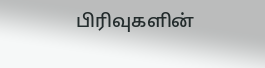பிரிவுகளின்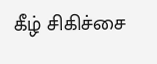கீழ் சிகிச்சை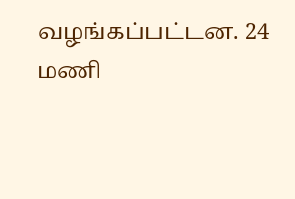வழங்கப்பட்டன. 24 மணி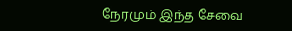நேரமும் இந்த சேவை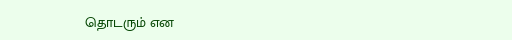தொடரும் என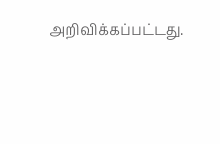அறிவிக்கப்பட்டது.